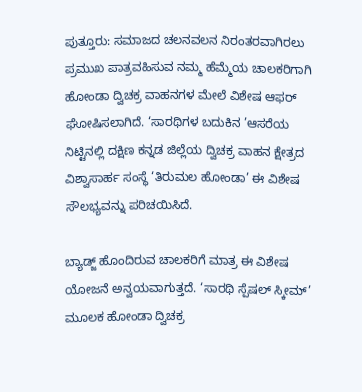ಪುತ್ತೂರು: ಸಮಾಜದ ಚಲನವಲನ ನಿರಂತರವಾಗಿರಲು ಪ್ರಮುಖ ಪಾತ್ರವಹಿಸುವ ನಮ್ಮ ಹೆಮ್ಮೆಯ ಚಾಲಕರಿಗಾಗಿ ಹೋಂಡಾ ದ್ವಿಚಕ್ರ ವಾಹನಗಳ ಮೇಲೆ ವಿಶೇಷ ಆಫರ್ ಘೋಷಿಸಲಾಗಿದೆ. ‘ಸಾರಥಿಗಳ ಬದುಕಿನ ’ಆಸರೆಯ ನಿಟ್ಟಿನಲ್ಲಿ ದಕ್ಷಿಣ ಕನ್ನಡ ಜಿಲ್ಲೆಯ ದ್ವಿಚಕ್ರ ವಾಹನ ಕ್ಷೇತ್ರದ ವಿಶ್ವಾಸಾರ್ಹ ಸಂಸ್ಥೆ ‘ತಿರುಮಲ ಹೋಂಡಾ’ ಈ ವಿಶೇಷ ಸೌಲಭ್ಯವನ್ನು ಪರಿಚಯಿಸಿದೆ.

ಬ್ಯಾಡ್ಜ್ ಹೊಂದಿರುವ ಚಾಲಕರಿಗೆ ಮಾತ್ರ ಈ ವಿಶೇಷ ಯೋಜನೆ ಅನ್ವಯವಾಗುತ್ತದೆ. ‘ಸಾರಥಿ ಸ್ಪೆಷಲ್ ಸ್ಕೀಮ್’ ಮೂಲಕ ಹೋಂಡಾ ದ್ವಿಚಕ್ರ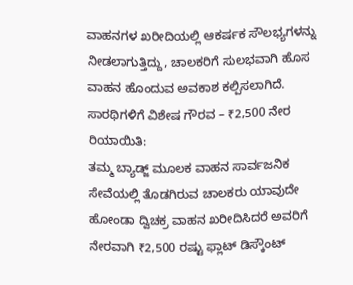ವಾಹನಗಳ ಖರೀದಿಯಲ್ಲಿ ಆಕರ್ಷಕ ಸೌಲಭ್ಯಗಳನ್ನು ನೀಡಲಾಗುತ್ತಿದ್ದು, ಚಾಲಕರಿಗೆ ಸುಲಭವಾಗಿ ಹೊಸ ವಾಹನ ಹೊಂದುವ ಅವಕಾಶ ಕಲ್ಪಿಸಲಾಗಿದೆ.
ಸಾರಥಿಗಳಿಗೆ ವಿಶೇಷ ಗೌರವ – ₹2,500 ನೇರ ರಿಯಾಯಿತಿ:
ತಮ್ಮ ಬ್ಯಾಡ್ಜ್ ಮೂಲಕ ವಾಹನ ಸಾರ್ವಜನಿಕ ಸೇವೆಯಲ್ಲಿ ತೊಡಗಿರುವ ಚಾಲಕರು ಯಾವುದೇ ಹೋಂಡಾ ದ್ವಿಚಕ್ರ ವಾಹನ ಖರೀದಿಸಿದರೆ ಅವರಿಗೆ ನೇರವಾಗಿ ₹2,500 ರಷ್ಟು ಫ್ಲಾಟ್ ಡಿಸ್ಕೌಂಟ್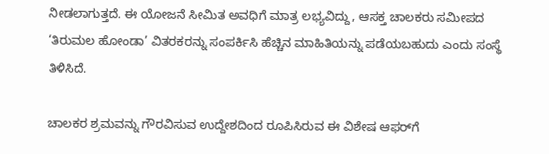ನೀಡಲಾಗುತ್ತದೆ. ಈ ಯೋಜನೆ ಸೀಮಿತ ಅವಧಿಗೆ ಮಾತ್ರ ಲಭ್ಯವಿದ್ದು, ಆಸಕ್ತ ಚಾಲಕರು ಸಮೀಪದ ‘ತಿರುಮಲ ಹೋಂಡಾ’ ವಿತರಕರನ್ನು ಸಂಪರ್ಕಿಸಿ ಹೆಚ್ಚಿನ ಮಾಹಿತಿಯನ್ನು ಪಡೆಯಬಹುದು ಎಂದು ಸಂಸ್ಥೆ ತಿಳಿಸಿದೆ.

ಚಾಲಕರ ಶ್ರಮವನ್ನು ಗೌರವಿಸುವ ಉದ್ದೇಶದಿಂದ ರೂಪಿಸಿರುವ ಈ ವಿಶೇಷ ಆಫರ್‌ಗೆ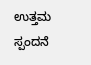ಉತ್ತಮ ಸ್ಪಂದನೆ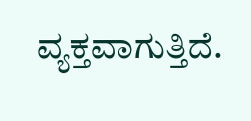ವ್ಯಕ್ತವಾಗುತ್ತಿದೆ.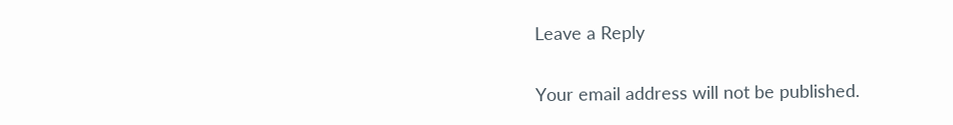Leave a Reply

Your email address will not be published.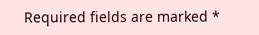Required fields are marked *